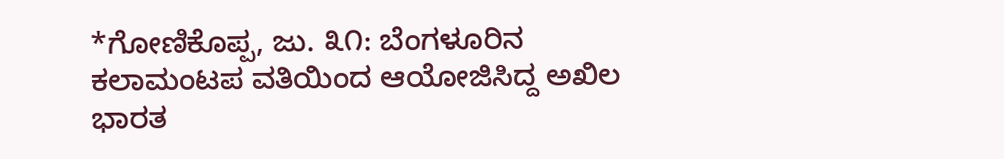*ಗೋಣಿಕೊಪ್ಪ, ಜು. ೩೧: ಬೆಂಗಳೂರಿನ ಕಲಾಮಂಟಪ ವತಿಯಿಂದ ಆಯೋಜಿಸಿದ್ದ ಅಖಿಲ ಭಾರತ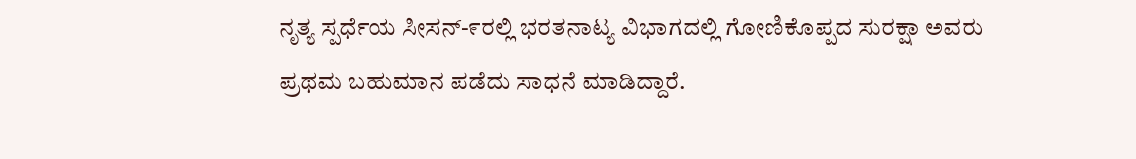ನೃತ್ಯ ಸ್ಪರ್ಧೆಯ ಸೀಸನ್-೯ರಲ್ಲಿ ಭರತನಾಟ್ಯ ವಿಭಾಗದಲ್ಲಿ ಗೋಣಿಕೊಪ್ಪದ ಸುರಕ್ಷಾ ಅವರು ಪ್ರಥಮ ಬಹುಮಾನ ಪಡೆದು ಸಾಧನೆ ಮಾಡಿದ್ದಾರೆ.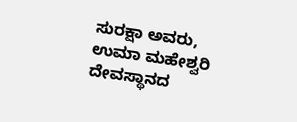ಸುರಕ್ಷಾ ಅವರು, ಉಮಾ ಮಹೇಶ್ವರಿ ದೇವಸ್ಥಾನದ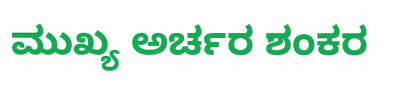ಮುಖ್ಯ ಅರ್ಚರ ಶಂಕರ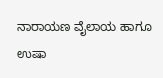ನಾರಾಯಣ ವೈಲಾಯ ಹಾಗೂ ಉಷಾ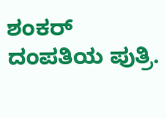ಶಂಕರ್ ದಂಪತಿಯ ಪುತ್ರಿ.